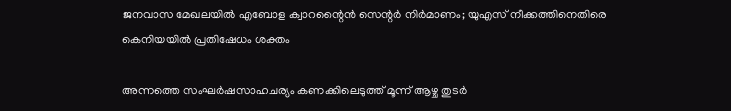ജനവാസ മേഖലയിൽ എബോള ക്വാറന്റൈൻ സെന്റർ നിർമാണം; യുഎസ് നീക്കത്തിനെതിരെ കെനിയയിൽ പ്രതിഷേധം ശക്തം

അന്നത്തെ സംഘർഷസാഹചര്യം കണക്കിലെടുത്ത് മൂന്ന് ആഴ്ച തുടർ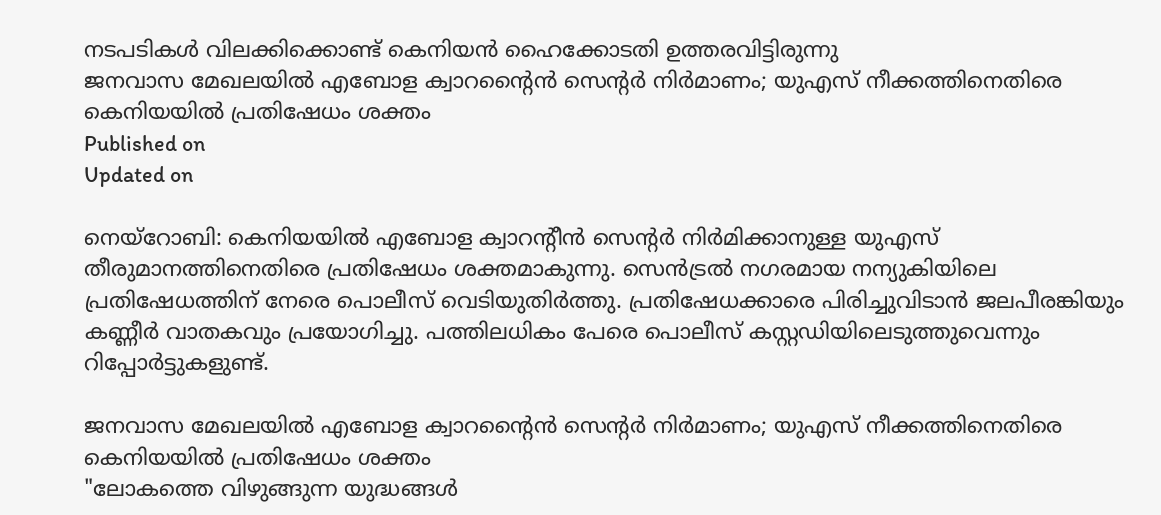നടപടികള്‍ വിലക്കിക്കൊണ്ട് കെനിയന്‍ ഹൈക്കോടതി ഉത്തരവിട്ടിരുന്നു
ജനവാസ മേഖലയിൽ എബോള ക്വാറന്റൈൻ സെന്റർ നിർമാണം; യുഎസ് നീക്കത്തിനെതിരെ കെനിയയിൽ പ്രതിഷേധം ശക്തം
Published on
Updated on

നെയ്റോബി: കെനിയയിൽ എബോള ക്വാറൻ്റീൻ സെൻ്റർ നിർമിക്കാനുള്ള യുഎസ് തീരുമാനത്തിനെതിരെ പ്രതിഷേധം ശക്തമാകുന്നു. സെൻട്രൽ നഗരമായ നന്യുകിയിലെ പ്രതിഷേധത്തിന് നേരെ പൊലീസ് വെടിയുതിർത്തു. പ്രതിഷേധക്കാരെ പിരിച്ചുവിടാൻ ജലപീരങ്കിയും കണ്ണീർ വാതകവും പ്രയോഗിച്ചു. പത്തിലധികം പേരെ പൊലീസ് കസ്റ്റഡിയിലെടുത്തുവെന്നും റിപ്പോർട്ടുകളുണ്ട്.

ജനവാസ മേഖലയിൽ എബോള ക്വാറന്റൈൻ സെന്റർ നിർമാണം; യുഎസ് നീക്കത്തിനെതിരെ കെനിയയിൽ പ്രതിഷേധം ശക്തം
"ലോകത്തെ വിഴുങ്ങുന്ന യുദ്ധങ്ങള്‍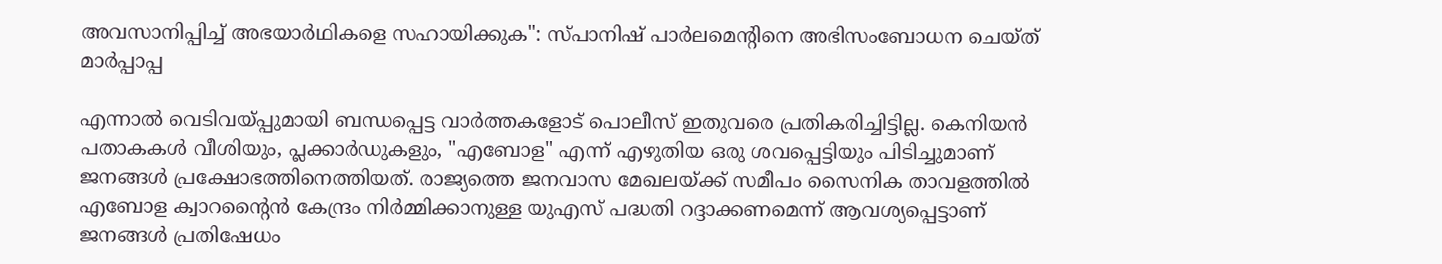അവസാനിപ്പിച്ച് അഭയാർഥികളെ സഹായിക്കുക": സ്പാനിഷ് പാർലമെന്റിനെ അഭിസംബോധന ചെയ്ത് മാർപ്പാപ്പ

എന്നാൽ വെടിവയ്പ്പുമായി ബന്ധപ്പെട്ട വാർത്തകളോട് പൊലീസ് ഇതുവരെ പ്രതികരിച്ചിട്ടില്ല. കെനിയൻ പതാകകൾ വീശിയും, പ്ലക്കാർഡുകളും, "എബോള" എന്ന് എഴുതിയ ഒരു ശവപ്പെട്ടിയും പിടിച്ചുമാണ് ജനങ്ങൾ പ്രക്ഷോഭത്തിനെത്തിയത്. രാജ്യത്തെ ജനവാസ മേഖലയ്ക്ക് സമീപം സൈനിക താവളത്തിൽ എബോള ക്വാറൻ്റൈൻ കേന്ദ്രം നിർമ്മിക്കാനുള്ള യുഎസ് പദ്ധതി റദ്ദാക്കണമെന്ന് ആവശ്യപ്പെട്ടാണ് ജനങ്ങൾ പ്രതിഷേധം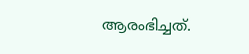ആരംഭിച്ചത്.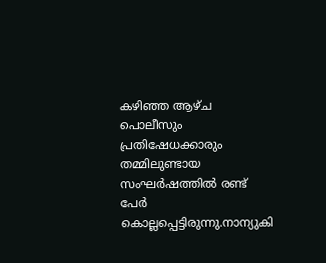കഴിഞ്ഞ ആഴ്ച പൊലീസും പ്രതിഷേധക്കാരും തമ്മിലുണ്ടായ സംഘർഷത്തിൽ രണ്ട് പേർ കൊല്ലപ്പെട്ടിരുന്നു.നാന്യുകി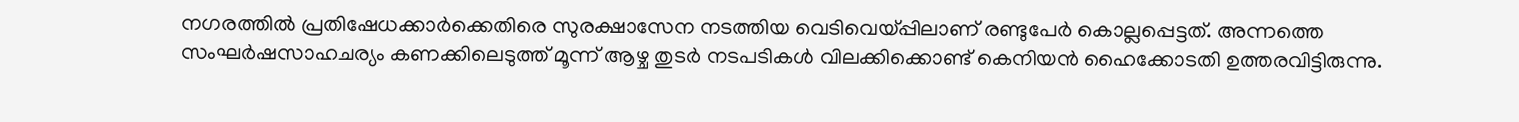നഗരത്തില്‍ പ്രതിഷേധക്കാർക്കെതിരെ സുരക്ഷാസേന നടത്തിയ വെടിവെയ്പ്പിലാണ് രണ്ടുപേർ കൊല്ലപ്പെട്ടത്. അന്നത്തെ സംഘർഷസാഹചര്യം കണക്കിലെടുത്ത് മൂന്ന് ആഴ്ച തുടർ നടപടികള്‍ വിലക്കിക്കൊണ്ട് കെനിയന്‍ ഹൈക്കോടതി ഉത്തരവിട്ടിരുന്നു.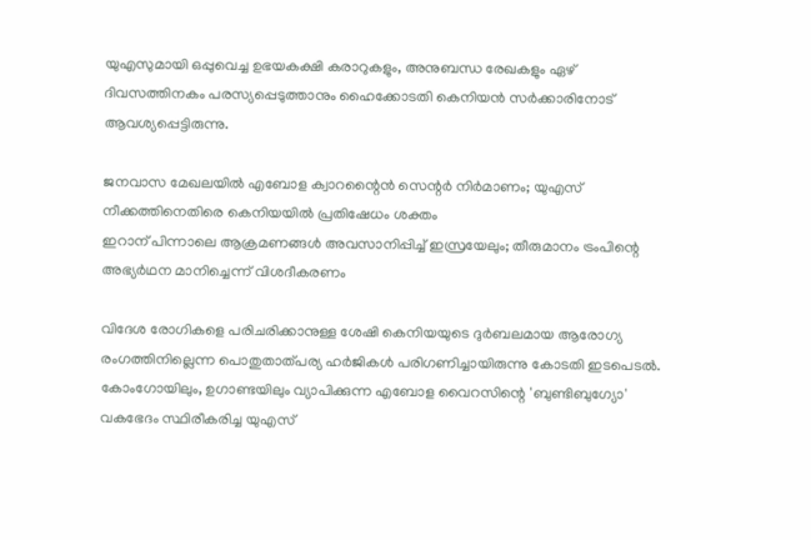യുഎസുമായി ഒപ്പുവെച്ച ഉഭയകക്ഷി കരാറുകളും, അനുബന്ധ രേഖകളും ഏഴ് ദിവസത്തിനകം പരസ്യപ്പെടുത്താനും ഹൈക്കോടതി കെനിയൻ സർക്കാരിനോട് ആവശ്യപ്പെട്ടിരുന്നു.

ജനവാസ മേഖലയിൽ എബോള ക്വാറന്റൈൻ സെന്റർ നിർമാണം; യുഎസ് നീക്കത്തിനെതിരെ കെനിയയിൽ പ്രതിഷേധം ശക്തം
ഇറാന് പിന്നാലെ ആക്രമണങ്ങൾ അവസാനിപ്പിച്ച് ഇസ്രയേലും; തീരുമാനം ട്രംപിന്റെ അഭ്യർഥന മാനിച്ചെന്ന് വിശദീകരണം

വിദേശ രോഗികളെ പരിചരിക്കാനുള്ള ശേഷി കെനിയയുടെ ദുർബലമായ ആരോഗ്യ രംഗത്തിനില്ലെന്ന പൊതുതാത്പര്യ ഹർജികള്‍ പരിഗണിച്ചായിരുന്നു കോടതി ഇടപെടൽ. കോംഗോയിലും, ഉഗാണ്ടയിലും വ്യാപിക്കുന്ന എബോള വൈറസിന്റെ 'ബുണ്ടിബുഗ്യോ' വകഭേദം സ്ഥിരീകരിച്ച യുഎസ്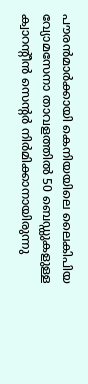പൗരൻമാർക്കായി കെനിയയിലെ ലൈകിപിയ വ്യോമസേനാ താവളത്തിൽ 50 ബെഡ്ഡുകളുള്ള ക്വാറന്റീന്‍ സെന്റർ നിർമിക്കാനായിരുന്നു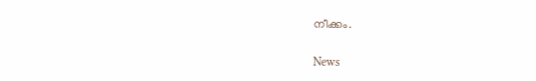നീക്കം.

News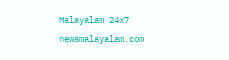Malayalam 24x7
newsmalayalam.com